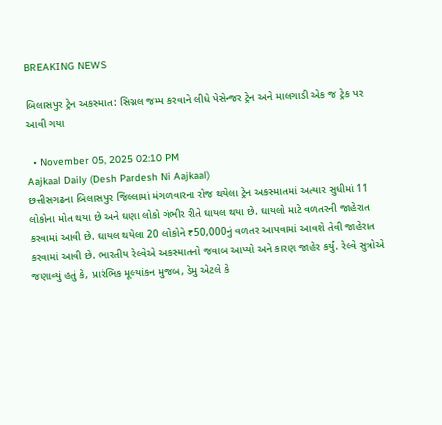BREAKING NEWS

બિલાસપુર ટ્રેન અકસ્માત: સિગ્નલ જમ્પ કરવાને લીધે પેસેન્જર ટ્રેન અને માલગાડી એક જ ટ્રેક પર આવી ગયા

  • November 05, 2025 02:10 PM
Aajkaal Daily (Desh Pardesh Ni Aajkaal)
છત્તીસગઢના બિલાસપુર જિલ્લામાં મંગળવારના રોજ થયેલા ટ્રેન અકસ્માતમાં અત્યાર સુધીમાં 11 લોકોના મોત થયા છે અને ઘણા લોકો ગંભીર રીતે ઘાયલ થયા છે. ઘાયલો માટે વળતરની જાહેરાત કરવામાં આવી છે. ઘાયલ થયેલા 20 લોકોને ₹50,000નું વળતર આપવામાં આવશે તેવી જાહેરાત કરવામાં આવી છે. ભારતીય રેલ્વેએ અકસ્માતનો જવાબ આપ્યો અને કારણ જાહેર કર્યું. રેલ્વે સુત્રોએ જણાવ્યું હતું કે, પ્રારંભિક મૂલ્યાંકન મુજબ, ડેમુ એટલે કે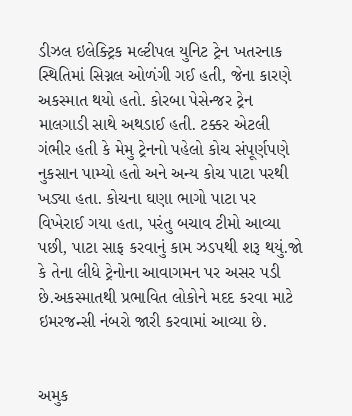ડીઝલ ઇલેક્ટ્રિક મલ્ટીપલ યુનિટ ટ્રેન ખતરનાક સ્થિતિમાં સિગ્નલ ઓળંગી ગઈ હતી, જેના કારણે અકસ્માત થયો હતો. કોરબા પેસેન્જર ટ્રેન માલગાડી સાથે અથડાઈ હતી. ટક્કર એટલી ગંભીર હતી કે મેમુ ટ્રેનનો પહેલો કોચ સંપૂર્ણપણે નુકસાન પામ્યો હતો અને અન્ય કોચ પાટા પરથી ખડ્યા હતા. કોચના ઘણા ભાગો પાટા પર વિખેરાઈ ગયા હતા, પરંતુ બચાવ ટીમો આવ્યા પછી, પાટા સાફ કરવાનું કામ ઝડપથી શરૂ થયું.જો કે તેના લીધે ટ્રેનોના આવાગમન પર અસર પડી છે.અકસ્માતથી પ્રભાવિત લોકોને મદદ કરવા માટે ઇમરજન્સી નંબરો જારી કરવામાં આવ્યા છે.


અમુક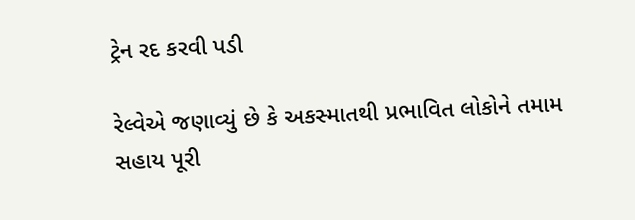ટ્રેન રદ કરવી પડી

રેલ્વેએ જણાવ્યું છે કે અકસ્માતથી પ્રભાવિત લોકોને તમામ સહાય પૂરી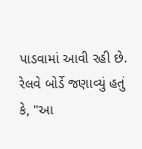પાડવામાં આવી રહી છે. રેલવે બોર્ડે જણાવ્યું હતું કે, "આ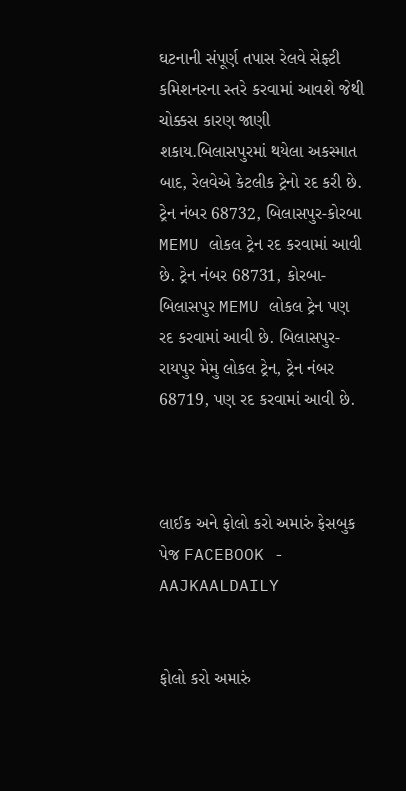ઘટનાની સંપૂર્ણ તપાસ રેલવે સેફ્ટી કમિશનરના સ્તરે કરવામાં આવશે જેથી ચોક્કસ કારણ જાણી શકાય.બિલાસપુરમાં થયેલા અકસ્માત બાદ, રેલવેએ કેટલીક ટ્રેનો રદ કરી છે. ટ્રેન નંબર 68732, બિલાસપુર-કોરબા MEMU લોકલ ટ્રેન રદ કરવામાં આવી છે. ટ્રેન નંબર 68731, કોરબા-બિલાસપુર MEMU લોકલ ટ્રેન પણ રદ કરવામાં આવી છે. બિલાસપુર-રાયપુર મેમુ લોકલ ટ્રેન, ટ્રેન નંબર 68719, પણ રદ કરવામાં આવી છે.



લાઈક અને ફોલો કરો અમારું ફેસબુક પેજ FACEBOOK - AAJKAALDAILY


ફોલો કરો અમારું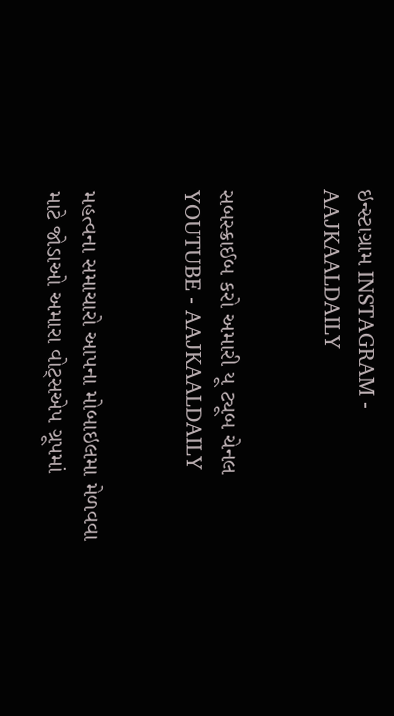ઇન્સ્ટાગ્રામ INSTAGRAM - AAJKAALDAILY


સબસ્ક્રાઈબ કરો અમારી યૂ ટ્યૂબ ચેનલ YOUTUBE - AAJKAALDAILY


મહત્વના સમાચારો આપના મોબાઇલમા મેળવવા માટે જોડાઓ અમારા વોટ્સએપ ગ્રૂપમાં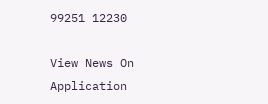99251 12230

View News On Application